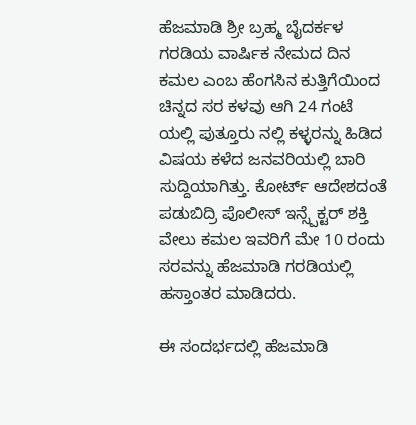ಹೆಜಮಾಡಿ ಶ್ರೀ ಬ್ರಹ್ಮ ಬೈದರ್ಕಳ ಗರಡಿಯ ವಾರ್ಷಿಕ ನೇಮದ ದಿನ ಕಮಲ ಎಂಬ ಹೆಂಗಸಿನ ಕುತ್ತಿಗೆಯಿಂದ ಚಿನ್ನದ ಸರ ಕಳವು ಆಗಿ 24 ಗಂಟೆ ಯಲ್ಲಿ ಪುತ್ತೂರು ನಲ್ಲಿ ಕಳ್ಳರನ್ನು ಹಿಡಿದ ವಿಷಯ ಕಳೆದ ಜನವರಿಯಲ್ಲಿ ಬಾರಿ ಸುದ್ದಿಯಾಗಿತ್ತು. ಕೋರ್ಟ್ ಆದೇಶದಂತೆ ಪಡುಬಿದ್ರಿ ಪೊಲೀಸ್ ಇನ್ಸ್ಪೆಕ್ಟರ್ ಶಕ್ತಿ ವೇಲು ಕಮಲ ಇವರಿಗೆ ಮೇ 10 ರಂದು ಸರವನ್ನು ಹೆಜಮಾಡಿ ಗರಡಿಯಲ್ಲಿ ಹಸ್ತಾಂತರ ಮಾಡಿದರು.

ಈ ಸಂದರ್ಭದಲ್ಲಿ ಹೆಜಮಾಡಿ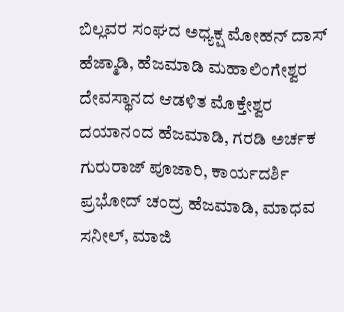ಬಿಲ್ಲವರ ಸಂಘದ ಅಧ್ಯಕ್ಷ ಮೋಹನ್ ದಾಸ್ ಹೆಜ್ಮಾಡಿ, ಹೆಜಮಾಡಿ ಮಹಾಲಿಂಗೇಶ್ವರ ದೇವಸ್ಥಾನದ ಆಡಳಿತ ಮೊಕ್ತೇಶ್ವರ ದಯಾನಂದ ಹೆಜಮಾಡಿ, ಗರಡಿ ಅರ್ಚಕ ಗುರುರಾಜ್ ಪೂಜಾರಿ, ಕಾರ್ಯದರ್ಶಿ ಪ್ರಭೋದ್ ಚಂದ್ರ ಹೆಜಮಾಡಿ, ಮಾಧವ ಸನೀಲ್, ಮಾಜಿ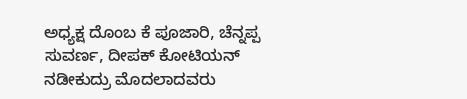ಅಧ್ಯಕ್ಷ ದೊಂಬ ಕೆ ಪೂಜಾರಿ, ಚೆನ್ನಪ್ಪ ಸುವರ್ಣ, ದೀಪಕ್ ಕೋಟಿಯನ್ ನಡೀಕುದ್ರು ಮೊದಲಾದವರು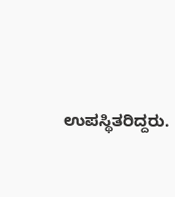ಉಪಸ್ಥಿತರಿದ್ದರು.